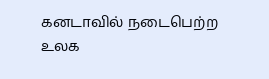கனடாவில் நடைபெற்ற உலக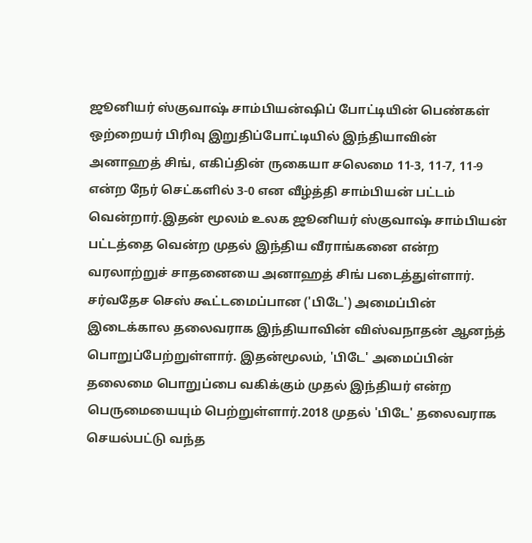ஜூனியர் ஸ்குவாஷ் சாம்பியன்ஷிப் போட்டியின் பெண்கள் ஒற்றையர் பிரிவு இறுதிப்போட்டியில் இந்தியாவின் அனாஹத் சிங், எகிப்தின் ருகையா சலெமை 11-3, 11-7, 11-9 என்ற நேர் செட்களில் 3-0 என வீழ்த்தி சாம்பியன் பட்டம் வென்றார்.இதன் மூலம் உலக ஜூனியர் ஸ்குவாஷ் சாம்பியன் பட்டத்தை வென்ற முதல் இந்திய வீராங்கனை என்ற வரலாற்றுச் சாதனையை அனாஹத் சிங் படைத்துள்ளார்.
சர்வதேச செஸ் கூட்டமைப்பான ('பிடே') அமைப்பின் இடைக்கால தலைவராக இந்தியாவின் விஸ்வநாதன் ஆனந்த் பொறுப்பேற்றுள்ளார். இதன்மூலம், 'பிடே' அமைப்பின் தலைமை பொறுப்பை வகிக்கும் முதல் இந்தியர் என்ற பெருமையையும் பெற்றுள்ளார்.2018 முதல் 'பிடே' தலைவராக செயல்பட்டு வந்த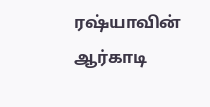ரஷ்யாவின் ஆர்காடி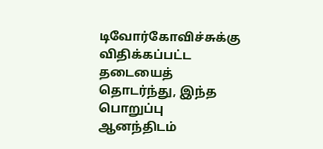டிவோர்கோவிச்சுக்கு விதிக்கப்பட்ட தடையைத் தொடர்ந்து, இந்த பொறுப்பு ஆனந்திடம்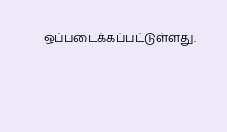ஒப்படைக்கப்பட்டுள்ளது.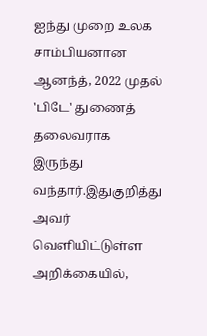ஐந்து முறை உலக சாம்பியனான ஆனந்த், 2022 முதல் 'பிடே' துணைத் தலைவராக இருந்து வந்தார்.இதுகுறித்து அவர் வெளியிட்டுள்ள அறிக்கையில்,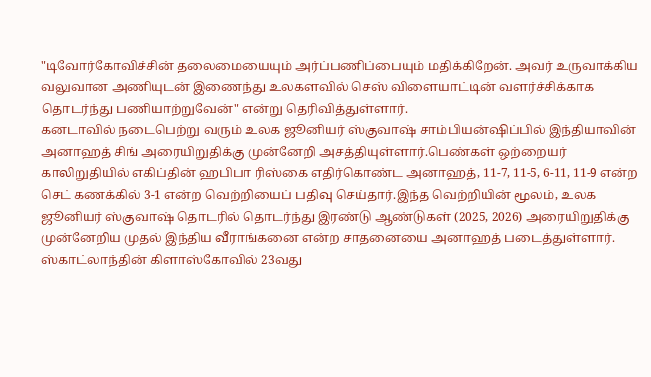"டிவோர்கோவிச்சின் தலைமையையும் அர்ப்பணிப்பையும் மதிக்கிறேன். அவர் உருவாக்கிய வலுவான அணியுடன் இணைந்து உலகளவில் செஸ் விளையாட்டின் வளர்ச்சிக்காக தொடர்ந்து பணியாற்றுவேன்" என்று தெரிவித்துள்ளார்.
கனடாவில் நடைபெற்று வரும் உலக ஜூனியர் ஸ்குவாஷ் சாம்பியன்ஷிப்பில் இந்தியாவின் அனாஹத் சிங் அரையிறுதிக்கு முன்னேறி அசத்தியுள்ளார்.பெண்கள் ஒற்றையர் காலிறுதியில் எகிப்தின் ஹபிபா ரிஸ்கை எதிர்கொண்ட அனாஹத், 11-7, 11-5, 6-11, 11-9 என்ற செட் கணக்கில் 3-1 என்ற வெற்றியைப் பதிவு செய்தார்.இந்த வெற்றியின் மூலம், உலக ஜூனியர் ஸ்குவாஷ் தொடரில் தொடர்ந்து இரண்டு ஆண்டுகள் (2025, 2026) அரையிறுதிக்கு முன்னேறிய முதல் இந்திய வீராங்கனை என்ற சாதனையை அனாஹத் படைத்துள்ளார்.
ஸ்காட்லாந்தின் கிளாஸ்கோவில் 23வது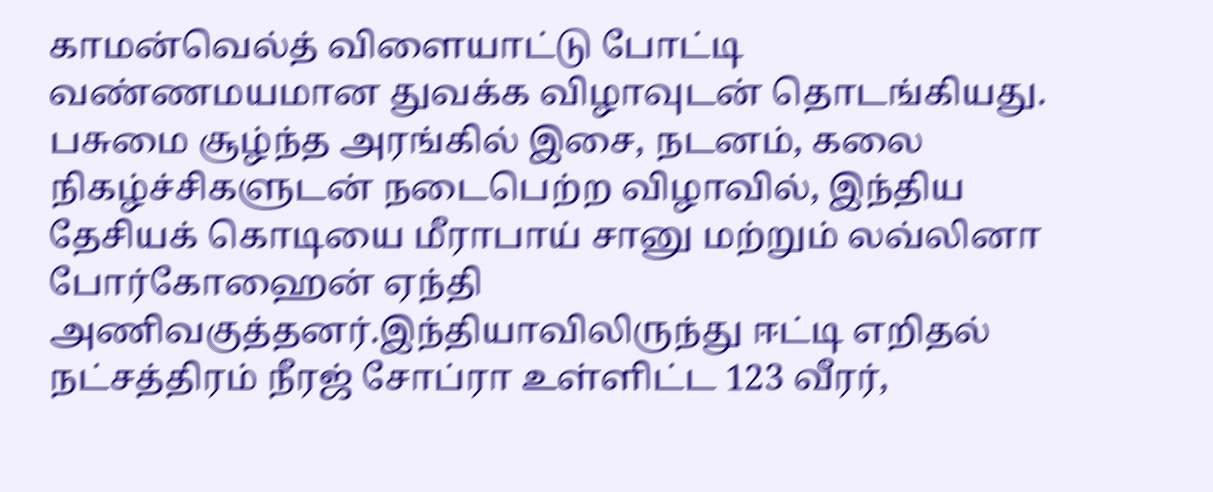காமன்வெல்த் விளையாட்டு போட்டி வண்ணமயமான துவக்க விழாவுடன் தொடங்கியது. பசுமை சூழ்ந்த அரங்கில் இசை, நடனம், கலை நிகழ்ச்சிகளுடன் நடைபெற்ற விழாவில், இந்திய தேசியக் கொடியை மீராபாய் சானு மற்றும் லவ்லினா போர்கோஹைன் ஏந்தி அணிவகுத்தனர்.இந்தியாவிலிருந்து ஈட்டி எறிதல் நட்சத்திரம் நீரஜ் சோப்ரா உள்ளிட்ட 123 வீரர்,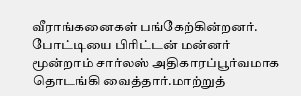வீராங்கனைகள் பங்கேற்கின்றனர். போட்டியை பிரிட்டன் மன்னர் மூன்றாம் சார்லஸ் அதிகாரப்பூர்வமாக தொடங்கி வைத்தார்.மாற்றுத்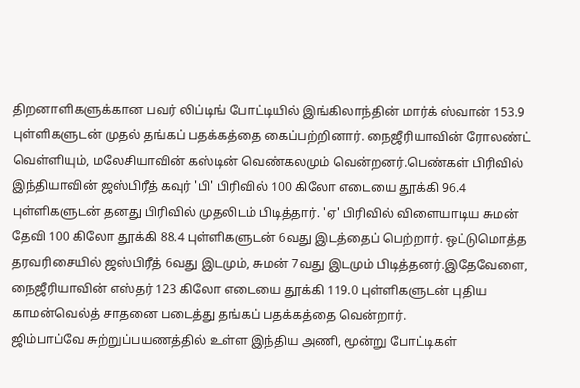திறனாளிகளுக்கான பவர் லிப்டிங் போட்டியில் இங்கிலாந்தின் மார்க் ஸ்வான் 153.9 புள்ளிகளுடன் முதல் தங்கப் பதக்கத்தை கைப்பற்றினார். நைஜீரியாவின் ரோலண்ட் வெள்ளியும், மலேசியாவின் கஸ்டின் வெண்கலமும் வென்றனர்.பெண்கள் பிரிவில் இந்தியாவின் ஜஸ்பிரீத் கவுர் 'பி' பிரிவில் 100 கிலோ எடையை தூக்கி 96.4 புள்ளிகளுடன் தனது பிரிவில் முதலிடம் பிடித்தார். 'ஏ' பிரிவில் விளையாடிய சுமன் தேவி 100 கிலோ தூக்கி 88.4 புள்ளிகளுடன் 6வது இடத்தைப் பெற்றார். ஒட்டுமொத்த தரவரிசையில் ஜஸ்பிரீத் 6வது இடமும், சுமன் 7வது இடமும் பிடித்தனர்.இதேவேளை, நைஜீரியாவின் எஸ்தர் 123 கிலோ எடையை தூக்கி 119.0 புள்ளிகளுடன் புதிய காமன்வெல்த் சாதனை படைத்து தங்கப் பதக்கத்தை வென்றார்.
ஜிம்பாப்வே சுற்றுப்பயணத்தில் உள்ள இந்திய அணி, மூன்று போட்டிகள்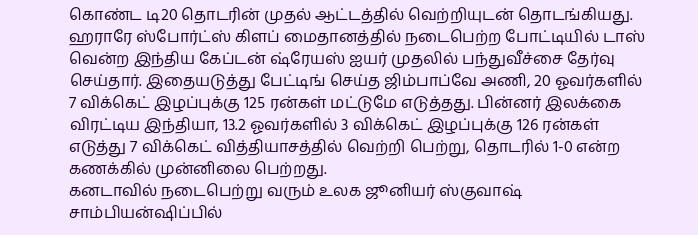கொண்ட டி20 தொடரின் முதல் ஆட்டத்தில் வெற்றியுடன் தொடங்கியது. ஹராரே ஸ்போர்ட்ஸ் கிளப் மைதானத்தில் நடைபெற்ற போட்டியில் டாஸ் வென்ற இந்திய கேப்டன் ஷ்ரேயஸ் ஐயர் முதலில் பந்துவீச்சை தேர்வு செய்தார். இதையடுத்து பேட்டிங் செய்த ஜிம்பாப்வே அணி, 20 ஓவர்களில் 7 விக்கெட் இழப்புக்கு 125 ரன்கள் மட்டுமே எடுத்தது. பின்னர் இலக்கை விரட்டிய இந்தியா, 13.2 ஓவர்களில் 3 விக்கெட் இழப்புக்கு 126 ரன்கள் எடுத்து 7 விக்கெட் வித்தியாசத்தில் வெற்றி பெற்று, தொடரில் 1-0 என்ற கணக்கில் முன்னிலை பெற்றது.
கனடாவில் நடைபெற்று வரும் உலக ஜூனியர் ஸ்குவாஷ் சாம்பியன்ஷிப்பில்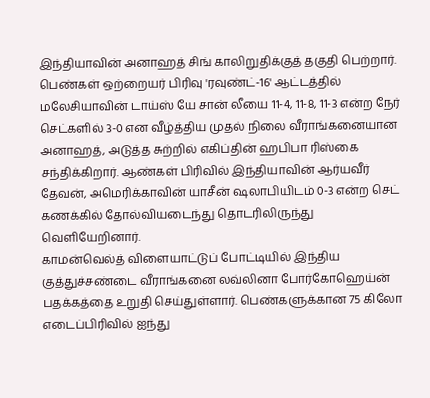இந்தியாவின் அனாஹத் சிங் காலிறுதிக்குத் தகுதி பெற்றார். பெண்கள் ஒற்றையர் பிரிவு 'ரவுண்ட்-16' ஆட்டத்தில் மலேசியாவின் டாய்ஸ் யே சான் லீயை 11-4, 11-8, 11-3 என்ற நேர் செட்களில் 3-0 என வீழ்த்திய முதல் நிலை வீராங்கனையான அனாஹத், அடுத்த சுற்றில் எகிப்தின் ஹபிபா ரிஸ்கை சந்திக்கிறார். ஆண்கள் பிரிவில் இந்தியாவின் ஆர்யவீர் தேவன், அமெரிக்காவின் யாசீன் ஷலாபியிடம் 0-3 என்ற செட் கணக்கில் தோல்வியடைந்து தொடரிலிருந்து வெளியேறினார்.
காமன்வெல்த் விளையாட்டுப் போட்டியில் இந்திய குத்துச்சண்டை வீராங்கனை லவ்லினா போர்கோஹெய்ன் பதக்கத்தை உறுதி செய்துள்ளார். பெண்களுக்கான 75 கிலோ எடைப்பிரிவில் ஐந்து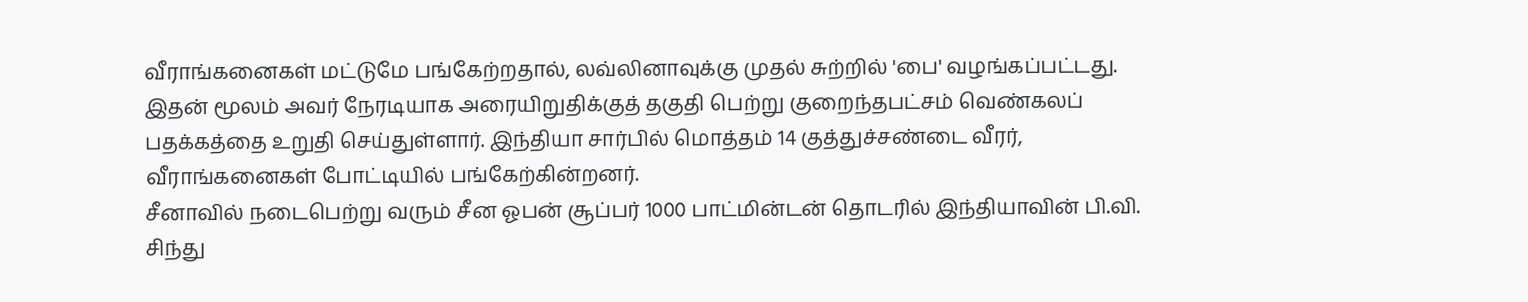வீராங்கனைகள் மட்டுமே பங்கேற்றதால், லவ்லினாவுக்கு முதல் சுற்றில் 'பை' வழங்கப்பட்டது. இதன் மூலம் அவர் நேரடியாக அரையிறுதிக்குத் தகுதி பெற்று குறைந்தபட்சம் வெண்கலப் பதக்கத்தை உறுதி செய்துள்ளார். இந்தியா சார்பில் மொத்தம் 14 குத்துச்சண்டை வீரர், வீராங்கனைகள் போட்டியில் பங்கேற்கின்றனர்.
சீனாவில் நடைபெற்று வரும் சீன ஓபன் சூப்பர் 1000 பாட்மின்டன் தொடரில் இந்தியாவின் பி.வி. சிந்து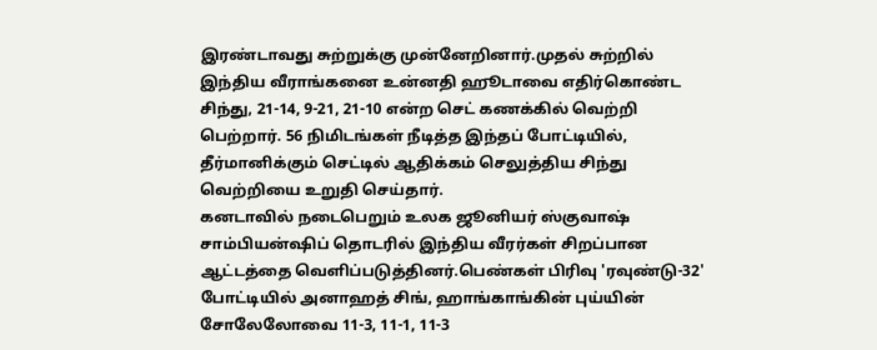இரண்டாவது சுற்றுக்கு முன்னேறினார்.முதல் சுற்றில் இந்திய வீராங்கனை உன்னதி ஹூடாவை எதிர்கொண்ட சிந்து, 21-14, 9-21, 21-10 என்ற செட் கணக்கில் வெற்றி பெற்றார். 56 நிமிடங்கள் நீடித்த இந்தப் போட்டியில், தீர்மானிக்கும் செட்டில் ஆதிக்கம் செலுத்திய சிந்து வெற்றியை உறுதி செய்தார்.
கனடாவில் நடைபெறும் உலக ஜூனியர் ஸ்குவாஷ் சாம்பியன்ஷிப் தொடரில் இந்திய வீரர்கள் சிறப்பான ஆட்டத்தை வெளிப்படுத்தினர்.பெண்கள் பிரிவு 'ரவுண்டு-32' போட்டியில் அனாஹத் சிங், ஹாங்காங்கின் புய்யின் சோலேலோவை 11-3, 11-1, 11-3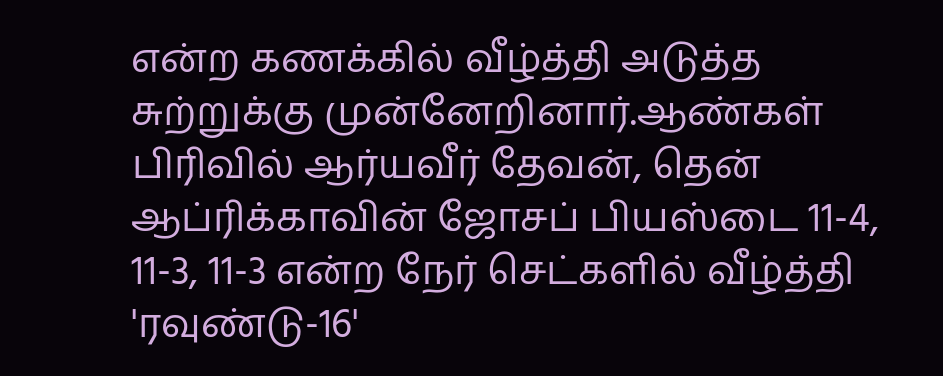என்ற கணக்கில் வீழ்த்தி அடுத்த சுற்றுக்கு முன்னேறினார்.ஆண்கள் பிரிவில் ஆர்யவீர் தேவன், தென் ஆப்ரிக்காவின் ஜோசப் பியஸ்டை 11-4, 11-3, 11-3 என்ற நேர் செட்களில் வீழ்த்தி 'ரவுண்டு-16'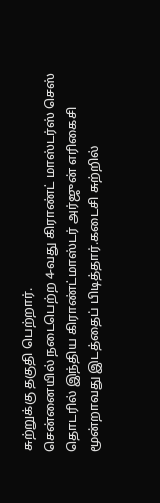சுற்றுக்கு தகுதி பெற்றார்.
சென்னையில் நடைபெற்ற 4-வது கிராண்ட் மாஸ்டர்ஸ் செஸ் தொடரில் இந்திய கிராண்ட்மாஸ்டர் அர்ஜுன் எரிகைசி மூன்றாவது இடத்தைப் பிடித்தார்.கடைசி சுற்றில்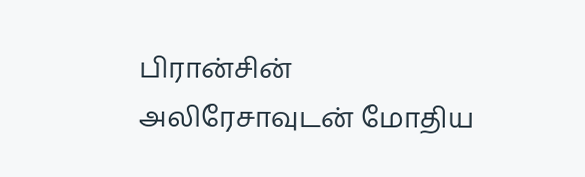பிரான்சின் அலிரேசாவுடன் மோதிய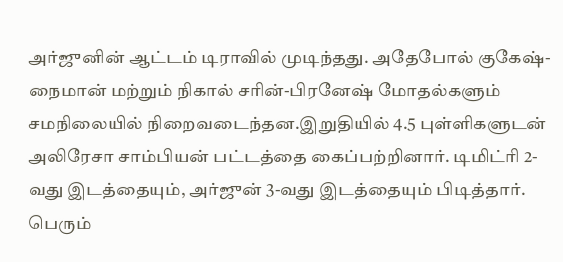அர்ஜுனின் ஆட்டம் டிராவில் முடிந்தது. அதேபோல் குகேஷ்-நைமான் மற்றும் நிகால் சரின்-பிரனேஷ் மோதல்களும் சமநிலையில் நிறைவடைந்தன.இறுதியில் 4.5 புள்ளிகளுடன் அலிரேசா சாம்பியன் பட்டத்தை கைப்பற்றினார். டிமிட்ரி 2-வது இடத்தையும், அர்ஜுன் 3-வது இடத்தையும் பிடித்தார். பெரும்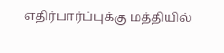எதிர்பார்ப்புக்கு மத்தியில்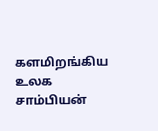களமிறங்கிய உலக சாம்பியன்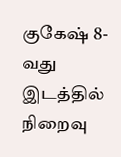குகேஷ் 8-வது இடத்தில் நிறைவு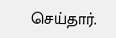செய்தார்.